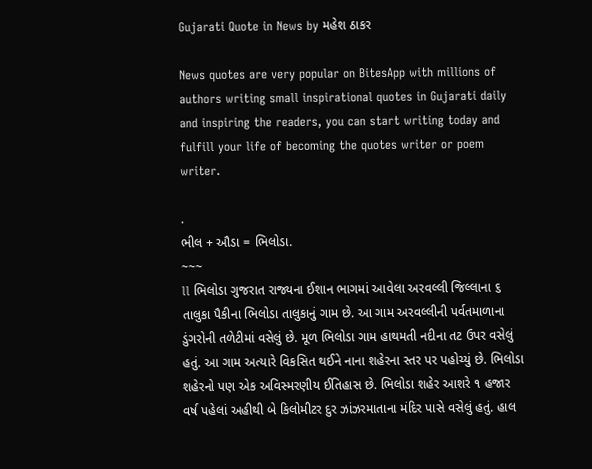Gujarati Quote in News by મહેશ ઠાકર

News quotes are very popular on BitesApp with millions of authors writing small inspirational quotes in Gujarati daily and inspiring the readers, you can start writing today and fulfill your life of becoming the quotes writer or poem writer.

.
ભીલ + ઔડા = ભિલોડા.
~~~
ll ભિલોડા ગુજરાત રાજ્યના ઈશાન ભાગમાં આવેલા અરવલ્લી જિલ્લાના ૬ તાલુકા પૈકીના ભિલોડા તાલુકાનું ગામ છે. આ ગામ અરવલ્લીની પર્વતમાળાના ડુંગરોની તળેટીમાં વસેલું છે. મૂળ ભિલોડા ગામ હાથમતી નદીના તટ ઉપર વસેલું હતું. આ ગામ અત્યારે વિકસિત થઈને નાના શહેરના સ્તર પર પહોચ્યું છે. ભિલોડા શહેરનો પણ એક અવિસ્‍મરણીય ઈતિહાસ છે. ભિલોડા શહેર આશરે ૧ હજાર વર્ષ પહેલાં અહીથી બે કિલોમીટર દુર ઝાંઝરમાતાના મંદિર પાસે વસેલું હતું. હાલ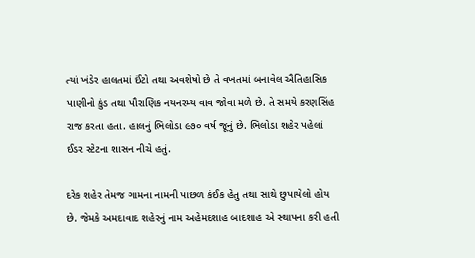ત્‍યાં ખંડેર હાલતમાં ઈંટો તથા અવશેષો છે તે વખતમાં બનાવેલ ઐતિહાસિક પાણીનો કુંડ તથા પૌરાણિક નયનરમ્‍ય વાવ જોવા મળે છે. તે સમયે કરણસિંહ રાજ કરતા હતા. હાલનું ભિલોડા ૯૭૦ વર્ષ જૂનું છે. ભિલોડા શહેર પહેલાં ઈડર સ્‍ટેટના શાસન નીચે હતું.

દરેક શહેર તેમજ ગામના નામની પાછળ કંઈક હેતુ તથા સાથે છુપાયેલો હોય છે. જેમકે અમદાવાદ શહેરનું નામ અહેમદશાહ બાદશાહ એ સ્‍થાપના કરી હતી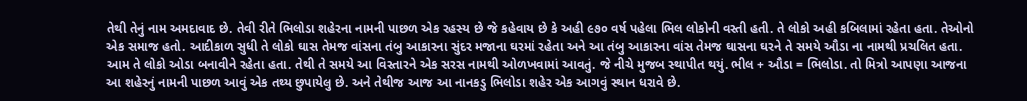તેથી તેનું નામ અમદાવાદ છે. તેવી રીતે ભિલોડા શહેરના નામની પાછળ એક રહસ્‍ય છે જે કહેવાય છે કે અહી ૯૭૦ વર્ષ પહેલા ભિલ લોકોની વસ્‍તી હતી. તે લોકો અહી કબિલામાં રહેતા હતા. તેઓનો એક સમાજ હતો. આદીકાળ સુધી તે લોકો ઘાસ તેમજ વાંસના તંબુ આકારના સુંદર મજાના ઘરમાં રહેતા અને આ તંબુ આકારના વાંસ તેમજ ઘાસના ઘરને તે સમયે ઔડા ના નામથી પ્રચલિત હતા. આમ તે લોકો ઓડા બનાવીને રહેતા હતા. તેથી તે સમયે આ વિસ્‍તારને એક સરસ નામથી ઓળખવામાં આવતું. જે નીચે મુજબ સ્‍થાપીત થયું. ભીલ + ઔડા = ભિલોડા. તો મિત્રો આપણા આજના આ શહેરનું નામની પાછળ આવું એક તથ્‍ય છુપાયેલુ છે. અને તેથીજ આજ આ નાનકડુ ભિલોડા શહેર એક આગવું સ્‍થાન ધરાવે છે.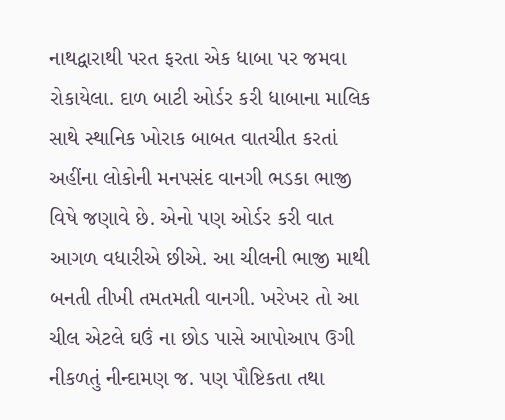નાથદ્વારાથી પરત ફરતા એક ધાબા પર જમવા રોકાયેલા. દાળ બાટી ઓર્ડર કરી ધાબાના માલિક સાથે સ્થાનિક ખોરાક બાબત વાતચીત કરતાં અહીંના લોકોની મનપસંદ વાનગી ભડકા ભાજી વિષે જણાવે છે. એનો પણ ઓર્ડર કરી વાત આગળ વધારીએ છીએ. આ ચીલની ભાજી માથી બનતી તીખી તમતમતી વાનગી. ખરેખર તો આ ચીલ એટલે ઘઉં ના છોડ પાસે આપોઆપ ઉગી નીકળતું નીન્દામણ જ. પણ પૌષ્ટિકતા તથા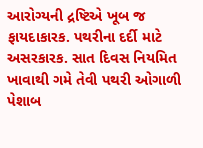આરોગ્યની દ્રષ્ટિએ ખૂબ જ ફાયદાકારક. પથરીના દર્દી માટે અસરકારક. સાત દિવસ નિયમિત ખાવાથી ગમે તેવી પથરી ઓગાળી પેશાબ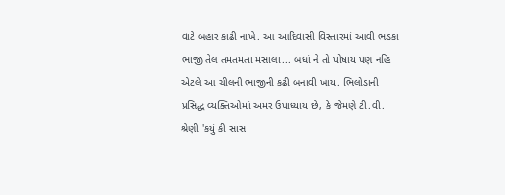વાટે બહાર કાઢી નાખે. આ આદિવાસી વિસ્તારમાં આવી ભડકા ભાજી તેલ તમતમતા મસાલા... બધાં ને તો પોષાય પણ નહિ એટલે આ ચીલની ભાજીની કઢી બનાવી ખાય. ભિલોડાની પ્રસિદ્ધ વ્યક્તિઓમાં અમર ઉપાધ્યાય છે, કે જેમણે ટી.વી. શ્રેણી 'કયું કી સાસ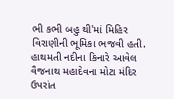ભી કભી બહુ થી'માં મિહિર વિરાણીની ભૂમિકા ભજવી હતી. હાથમતી નદીના કિનારે આવેલ વૈજનાથ મહાદેવના મોટા મંદિર ઉપરાંત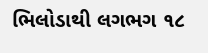ભિલોડાથી લગભગ ૧૮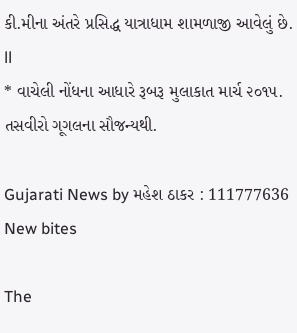કી.મીના અંતરે પ્રસિદ્ધ યાત્રાધામ શામળાજી આવેલું છે. ll
* વાચેલી નોંધના આધારે રૂબરૂ મુલાકાત માર્ચ ૨૦૧૫.
તસવીરો ગૂગલના સૌજન્યથી.

Gujarati News by મહેશ ઠાકર : 111777636
New bites

The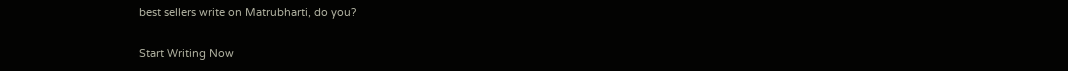best sellers write on Matrubharti, do you?

Start Writing Now